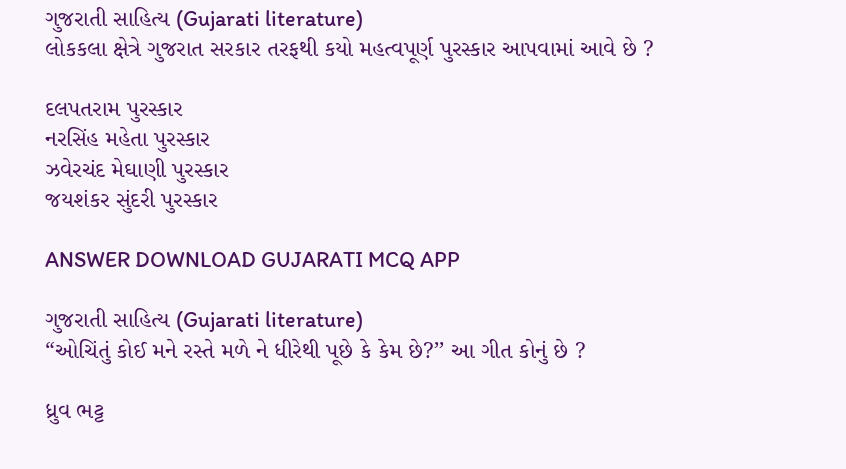ગુજરાતી સાહિત્ય (Gujarati literature)
લોકકલા ક્ષેત્રે ગુજરાત સરકાર તરફથી કયો મહત્વપૂર્ણ પુરસ્કાર આપવામાં આવે છે ?

દલપતરામ પુરસ્કાર
નરસિંહ મહેતા પુરસ્કાર
ઝવેરચંદ મેઘાણી પુરસ્કાર
જયશંકર સુંદરી પુરસ્કાર

ANSWER DOWNLOAD GUJARATI MCQ APP

ગુજરાતી સાહિત્ય (Gujarati literature)
“ઓચિંતું કોઈ મને રસ્તે મળે ને ધીરેથી પૂછે કે કેમ છે?’’ આ ગીત કોનું છે ?

ધ્રુવ ભટ્ટ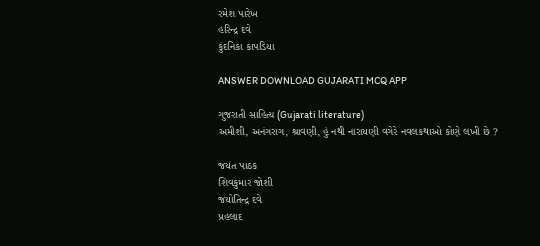રમેશ પારેખ
હરિન્દ્ર દવે
કુંદનિકા કાપડિયા

ANSWER DOWNLOAD GUJARATI MCQ APP

ગુજરાતી સાહિત્ય (Gujarati literature)
અમીશી, અનંગરાગ, શ્રાવણી, હું નથી નારાયણી વગેરે નવલકથાઓ કોણે લખી છે ?

જયંત પાઠક
શિવકુમાર જોશી
જયોતિન્દ્ર દવે
પ્રહલાદ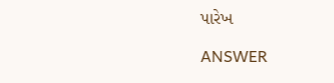પારેખ

ANSWER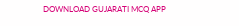DOWNLOAD GUJARATI MCQ APP